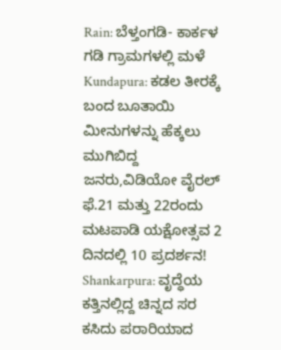Rain: ಬೆಳ್ತಂಗಡಿ- ಕಾರ್ಕಳ ಗಡಿ ಗ್ರಾಮಗಳಲ್ಲಿ ಮಳೆ
Kundapura: ಕಡಲ ತೀರಕ್ಕೆ ಬಂದ ಬೂತಾಯಿ ಮೀನುಗಳನ್ನು ಹೆಕ್ಕಲು ಮುಗಿಬಿದ್ದ ಜನರು,ವಿಡಿಯೋ ವೈರಲ್
ಫೆ.21 ಮತ್ತು 22ರಂದು ಮಟಪಾಡಿ ಯಕ್ಷೋತ್ಸವ 2 ದಿನದಲ್ಲಿ 10 ಪ್ರದರ್ಶನ!
Shankarpura: ವೃದ್ಧೆಯ ಕತ್ತಿನಲ್ಲಿದ್ದ ಚಿನ್ನದ ಸರ ಕಸಿದು ಪರಾರಿಯಾದ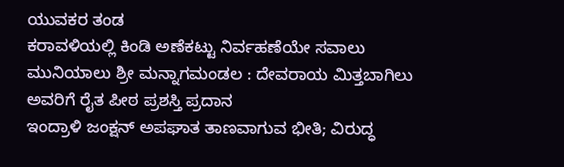ಯುವಕರ ತಂಡ
ಕರಾವಳಿಯಲ್ಲಿ ಕಿಂಡಿ ಅಣೆಕಟ್ಟು ನಿರ್ವಹಣೆಯೇ ಸವಾಲು
ಮುನಿಯಾಲು ಶ್ರೀ ಮನ್ನಾಗಮಂಡಲ : ದೇವರಾಯ ಮಿತ್ತಬಾಗಿಲು ಅವರಿಗೆ ರೈತ ಪೀಠ ಪ್ರಶಸ್ತಿ ಪ್ರದಾನ
ಇಂದ್ರಾಳಿ ಜಂಕ್ಷನ್ ಅಪಘಾತ ತಾಣವಾಗುವ ಭೀತಿ; ವಿರುದ್ಧ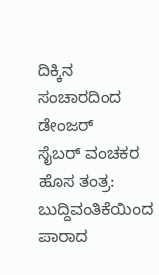ದಿಕ್ಕಿನ ಸಂಚಾರದಿಂದ ಡೇಂಜರ್
ಸೈಬರ್ ವಂಚಕರ ಹೊಸ ತಂತ್ರ: ಬುದ್ದಿವಂತಿಕೆಯಿಂದ ಪಾರಾದ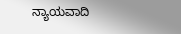ನ್ಯಾಯವಾದಿ